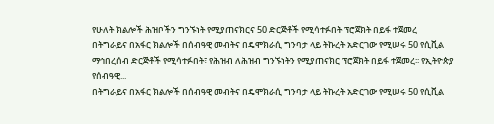የሁለት ክልሎች ሕዝቦችን ግንኙነት የሚያጠናክርና 50 ድርጅቶች የሚሳተፉበት ፕሮጀክት በይፋ ተጀመረ
በትግራይና በአፋር ክልሎች በሰብዓዊ መብትና በዴሞክራሲ ግንባታ ላይ ትኩረት አድርገው የሚሠሩ 50 የሲቪል ማኅበረሰብ ድርጅቶች የሚሳተፉበት፣ የሕዝብ ለሕዝብ ግንኙነትን የሚያጠናክር ፕሮጀክት በይፋ ተጀመረ፡፡ የኢትዮጵያ የሰብዓዊ...
በትግራይና በአፋር ክልሎች በሰብዓዊ መብትና በዴሞክራሲ ግንባታ ላይ ትኩረት አድርገው የሚሠሩ 50 የሲቪል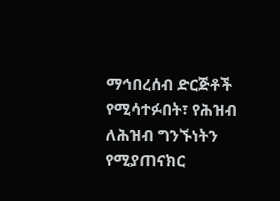ማኅበረሰብ ድርጅቶች የሚሳተፉበት፣ የሕዝብ ለሕዝብ ግንኙነትን የሚያጠናክር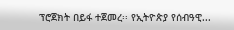ፕሮጀክት በይፋ ተጀመረ፡፡ የኢትዮጵያ የሰብዓዊ...